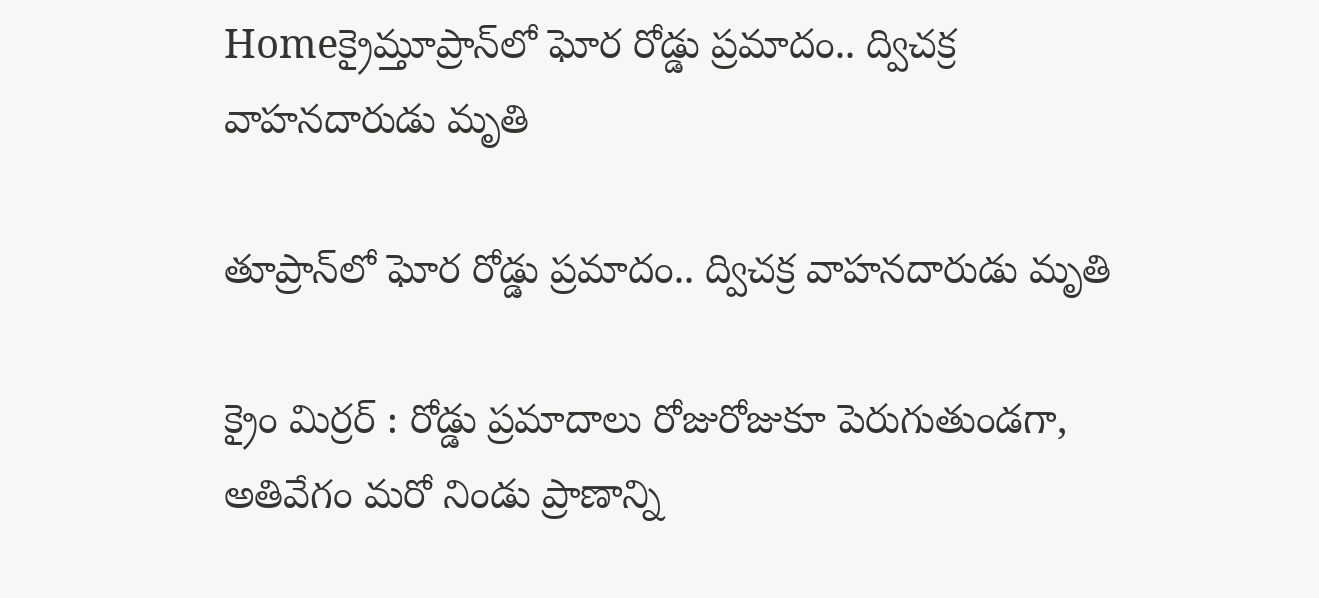Homeక్రైమ్తూప్రాన్‌లో ఘోర రోడ్డు ప్రమాదం.. ద్విచక్ర వాహనదారుడు మృతి

తూప్రాన్‌లో ఘోర రోడ్డు ప్రమాదం.. ద్విచక్ర వాహనదారుడు మృతి

క్రైం మిర్రర్ : రోడ్డు ప్రమాదాలు రోజురోజుకూ పెరుగుతుండగా, అతివేగం మరో నిండు ప్రాణాన్ని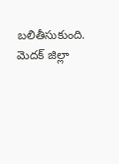బలితీసుకుంది. మెదక్ జిల్లా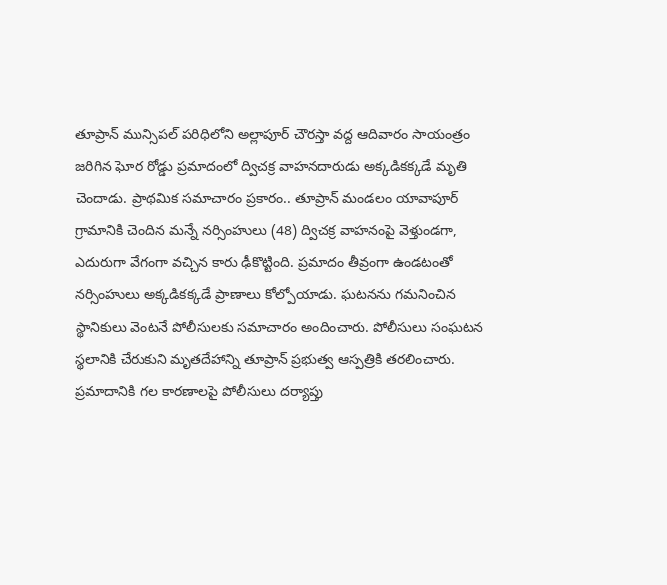తూప్రాన్ మున్సిపల్ పరిధిలోని అల్లాపూర్ చౌరస్తా వద్ద ఆదివారం సాయంత్రం జరిగిన ఘోర రోడ్డు ప్రమాదంలో ద్విచక్ర వాహనదారుడు అక్కడికక్కడే మృతి చెందాడు. ప్రాథమిక సమాచారం ప్రకారం.. తూప్రాన్ మండలం యావాపూర్ గ్రామానికి చెందిన మన్నే నర్సింహులు (48) ద్విచక్ర వాహనంపై వెళ్తుండగా, ఎదురుగా వేగంగా వచ్చిన కారు ఢీకొట్టింది. ప్రమాదం తీవ్రంగా ఉండటంతో నర్సింహులు అక్కడికక్కడే ప్రాణాలు కోల్పోయాడు. ఘటనను గమనించిన స్థానికులు వెంటనే పోలీసులకు సమాచారం అందించారు. పోలీసులు సంఘటన స్థలానికి చేరుకుని మృతదేహాన్ని తూప్రాన్ ప్రభుత్వ ఆస్పత్రికి తరలించారు. ప్రమాదానికి గల కారణాలపై పోలీసులు దర్యాప్తు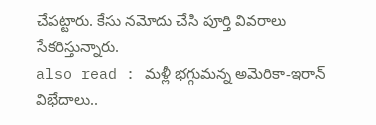చేపట్టారు. కేసు నమోదు చేసి పూర్తి వివరాలు సేకరిస్తున్నారు.
also read : మళ్లీ భగ్గుమన్న అమెరికా-ఇరాన్ విభేదాలు..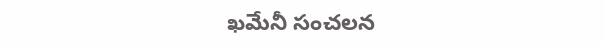ఖమేనీ సంచలన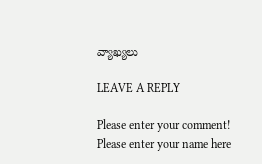వ్యాఖ్యలు

LEAVE A REPLY

Please enter your comment!
Please enter your name here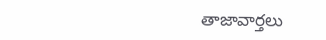తాజావార్తలు